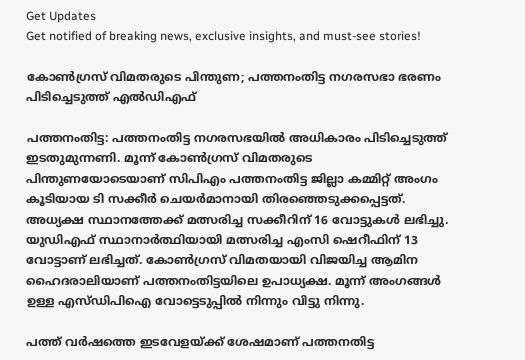Get Updates
Get notified of breaking news, exclusive insights, and must-see stories!

കോണ്‍ഗ്രസ് വിമതരുടെ പിന്തുണ; പത്തനംതിട്ട നഗരസഭാ ഭരണം പിടിച്ചെടുത്ത് എല്‍ഡിഎഫ്

പത്തനംതിട്ട: പത്തനംതിട്ട നഗരസഭയില്‍ അധികാരം പിടിച്ചെടുത്ത് ഇടതുമുന്നണി. മൂന്ന് കോണ്‍ഗ്രസ് വിമതരുടെ പിന്തുണയോടെയാണ് സിപിഎം പത്തനംതിട്ട ജില്ലാ കമ്മിറ്റ് അംഗം കൂടിയായ ടി സക്കീര്‍ ചെയര്‍മാനായി തിരഞ്ഞെടുക്കപ്പെട്ടത്. അധ്യക്ഷ സ്ഥാനത്തേക്ക് മത്സരിച്ച സക്കീറിന് 16 വോട്ടുകള്‍ ലഭിച്ചു. യുഡിഎഫ് സ്ഥാനാര്‍ത്ഥിയായി മത്സരിച്ച എംസി ഷെറീഫിന് 13 വോട്ടാണ് ലഭിച്ചത്. കോണ്‍ഗ്രസ് വിമതയായി വിജയിച്ച ആമിന ഹൈദരാലിയാണ് പത്തനംതിട്ടയിലെ ഉപാധ്യക്ഷ. മൂന്ന് അംഗങ്ങള്‍ ഉള്ള എസ്ഡിപിഐ വോട്ടെടുപ്പില്‍ നിന്നും വിട്ടു നിന്നു.

പത്ത് വര്‍ഷത്തെ ഇടവേളയ്ക്ക് ശേഷമാണ് പത്തനതിട്ട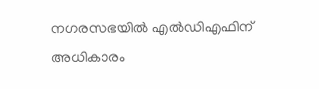നഗരസഭയില്‍ എല്‍ഡിഎഫിന് അധികാരം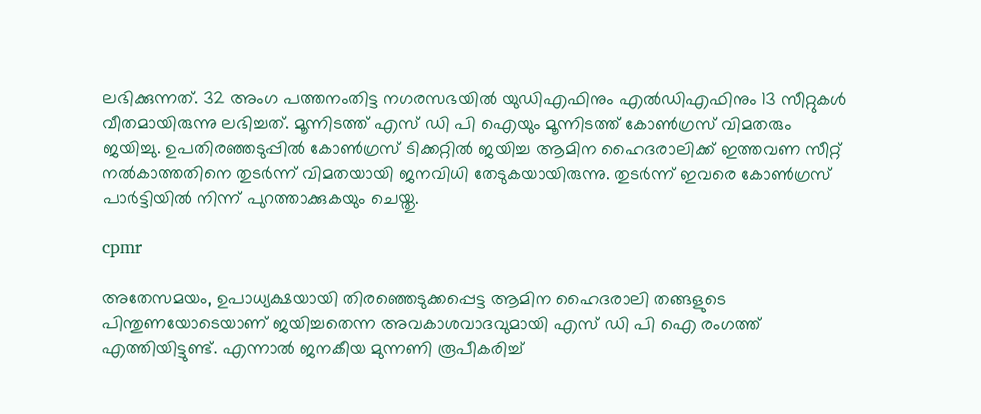ലഭിക്കുന്നത്. 32 അംഗ പത്തനംതിട്ട നഗരസഭയില്‍ യുഡിഎഫിനും എല്‍ഡിഎഫിനും 13 സീറ്റുകള്‍ വീതമായിരുന്നു ലഭിച്ചത്. മൂന്നിടത്ത് എസ് ഡി പി ഐയും മൂന്നിടത്ത് കോണ്‍ഗ്രസ് വിമതരും ജയിച്ചു. ഉപതിരഞ്ഞടുപ്പില്‍ കോണ്‍ഗ്രസ് ടിക്കറ്റില്‍ ജയിച്ച ആമിന ഹൈദരാലിക്ക് ഇത്തവണ സീറ്റ് നല്‍കാത്തതിനെ തുടര്‍ന്ന് വിമതയായി ജനവിധി തേടുകയായിരുന്നു. തുടര്‍ന്ന് ഇവരെ കോണ്‍ഗ്രസ് പാര്‍ട്ടിയില്‍ നിന്ന് പുറത്താക്കുകയും ചെയ്തു.

cpmr

അതേസമയം, ഉപാധ്യക്ഷയായി തിരഞ്ഞെടുക്കപ്പെട്ട ആമിന ഹൈദരാലി തങ്ങളുടെ പിന്തുണയോടെയാണ് ജയിച്ചതെന്ന അവകാശവാദവുമായി എസ് ഡി പി ഐ രംഗത്ത് എത്തിയിട്ടുണ്ട്. എന്നാല്‍ ജനകീയ മുന്നണി രൂപീകരിച്ച്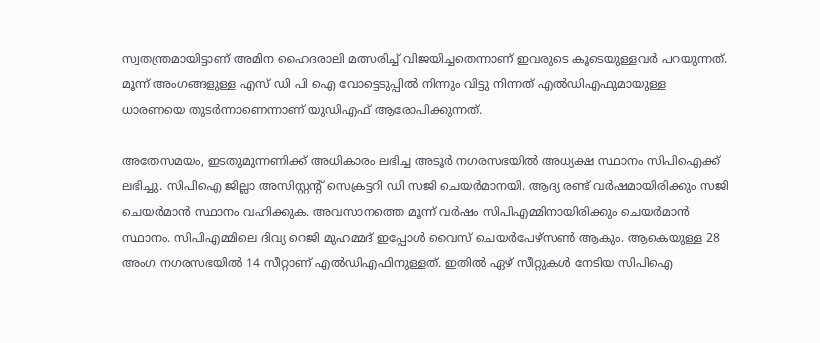സ്വതന്ത്രമായിട്ടാണ് അമിന ഹൈദരാലി മത്സരിച്ച് വിജയിച്ചതെന്നാണ് ഇവരുടെ കൂടെയുള്ളവര്‍ പറയുന്നത്. മൂന്ന് അംഗങ്ങളുള്ള എസ് ഡി പി ഐ വോട്ടെടുപ്പില്‍ നിന്നും വിട്ടു നിന്നത് എല്‍ഡിഎഫുമായുള്ള ധാരണയെ തുടര്‍ന്നാണെന്നാണ് യുഡിഎഫ് ആരോപിക്കുന്നത്.

അതേസമയം, ഇടതുമുന്നണിക്ക് അധികാരം ലഭിച്ച അടൂര്‍ നഗരസഭയില്‍ അധ്യക്ഷ സ്ഥാനം സിപിഐക്ക് ലഭിച്ചു. സിപിഐ ജില്ലാ അസിസ്റ്റന്റ് സെക്രട്ടറി ഡി സജി ചെയ‍ർമാനയി. ആദ്യ രണ്ട് വർഷമായിരിക്കും സജി ചെയർമാൻ സ്ഥാനം വഹിക്കുക. അവസാനത്തെ മൂന്ന് വർ‍ഷം സിപിഎമ്മിനായിരിക്കും ചെയര്‍മാന്‍ സ്ഥാനം. സിപിഎമ്മിലെ ദിവ്യ റെജി മുഹമ്മദ് ഇപ്പോൾ വൈസ് ചെയർപേഴ്സൺ ആകും. ആകെയുള്ള 28 അംഗ നഗരസഭയില്‍ 14 സീറ്റാണ് എല്‍ഡിഎഫിനുള്ളത്. ഇതില്‍ ഏഴ് സീറ്റുകള്‍ നേടിയ സിപിഐ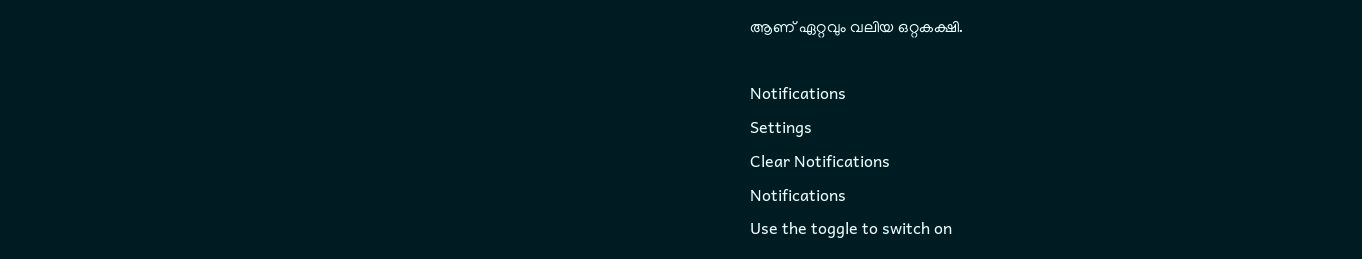ആണ് ഏറ്റവും വലിയ ഒറ്റകക്ഷി.

Notifications
Settings
Clear Notifications
Notifications
Use the toggle to switch on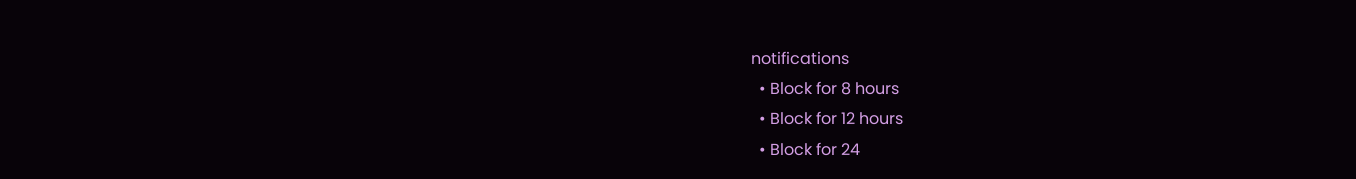notifications
  • Block for 8 hours
  • Block for 12 hours
  • Block for 24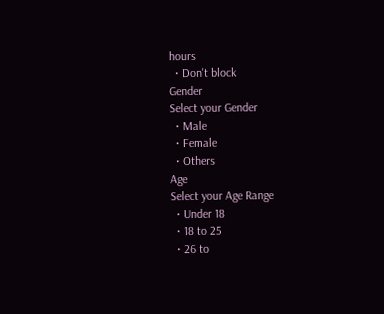hours
  • Don't block
Gender
Select your Gender
  • Male
  • Female
  • Others
Age
Select your Age Range
  • Under 18
  • 18 to 25
  • 26 to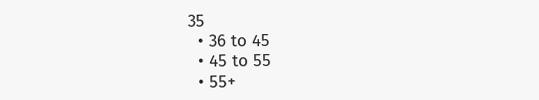35
  • 36 to 45
  • 45 to 55
  • 55+